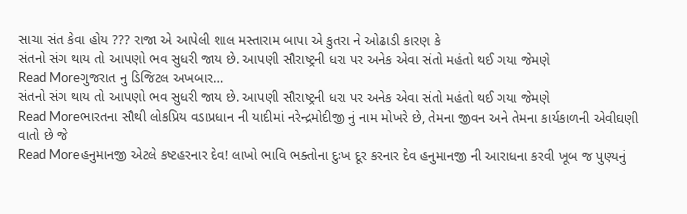સાચા સંત કેવા હોય ??? રાજા એ આપેલી શાલ મસ્તારામ બાપા એ કુતરા ને ઓઢાડી કારણ કે
સંતનો સંગ થાય તો આપણો ભવ સુધરી જાય છે. આપણી સૌરાષ્ટ્રની ધરા પર અનેક એવા સંતો મહંતો થઈ ગયા જેમણે
Read Moreગુજરાત નુ ડિજિટલ અખબાર…
સંતનો સંગ થાય તો આપણો ભવ સુધરી જાય છે. આપણી સૌરાષ્ટ્રની ધરા પર અનેક એવા સંતો મહંતો થઈ ગયા જેમણે
Read Moreભારતના સૌથી લોકપ્રિય વડાપ્રધાન ની યાદીમાં નરેન્દ્રમોદીજી નું નામ મોખરે છે, તેમના જીવન અને તેમના કાર્યકાળની એવીઘણી વાતો છે જે
Read Moreહનુમાનજી એટલે કષ્ટહરનાર દેવ! લાખો ભાવિ ભક્તોના દુઃખ દૂર કરનાર દેવ હનુમાનજી ની આરાધના કરવી ખૂબ જ પુણ્યનું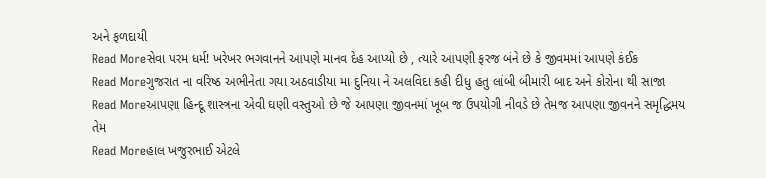અને ફળદાયી
Read Moreસેવા પરમ ધર્મ! ખરેખર ભગવાનને આપણે માનવ દેહ આપ્યો છે , ત્યારે આપણી ફરજ બંને છે કે જીવમમાં આપણે કંઈક
Read Moreગુજરાત ના વરિષ્ઠ અભીનેતા ગયા અઠવાડીયા મા દુનિયા ને અલવિદા કહી દીધુ હતુ લાંબી બીમારી બાદ અને કોરોના થી સાજા
Read Moreઆપણા હિન્દૂ શાસ્ત્રના એવી ઘણી વસ્તુઓ છે જે આપણા જીવનમાં ખૂબ જ ઉપયોગી નીવડે છે તેમજ આપણા જીવનને સમૃદ્ધિમય તેમ
Read Moreહાલ ખજુરભાઈ એટલે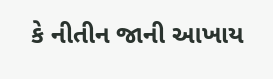કે નીતીન જાની આખાય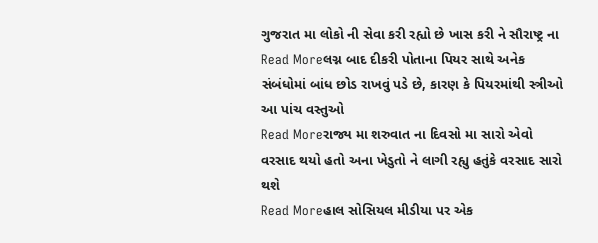ગુજરાત મા લોકો ની સેવા કરી રહ્યો છે ખાસ કરી ને સૌરાષ્ટ્ર ના
Read Moreલગ્ન બાદ દીકરી પોતાના પિયર સાથે અનેક સંબંધોમાં બાંધ છોડ રાખવું પડે છે, કારણ કે પિયરમાંથી સ્ત્રીઓ આ પાંચ વસ્તુઓ
Read Moreરાજ્ય મા શરુવાત ના દિવસો મા સારો એવો વરસાદ થયો હતો અના ખેડુતો ને લાગી રહ્યુ હતુંકે વરસાદ સારો થશે
Read Moreહાલ સોસિયલ મીડીયા પર એક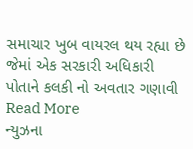સમાચાર ખુબ વાયરલ થય રહ્યા છે જેમાં એક સરકારી અધિકારી પોતાને કલકી નો અવતાર ગણાવી
Read More
ન્યુઝના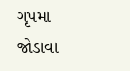ગૃપમા જોડાવા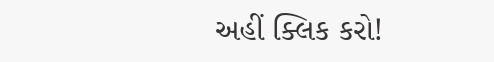અહીં ક્લિક કરો!